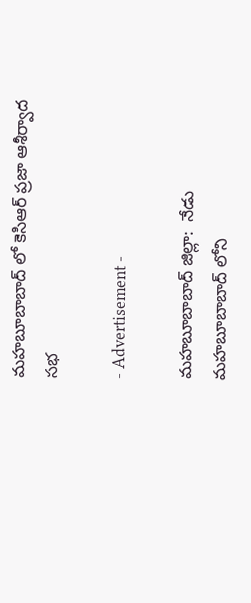మహబూబాబాద్ లో కెసిఆర్ ప్రజా ఆశీర్వాద సభ

- Advertisement -

మహబూబాబాద్ జిల్లా:  నేడు మహబూబాబాద్ లోని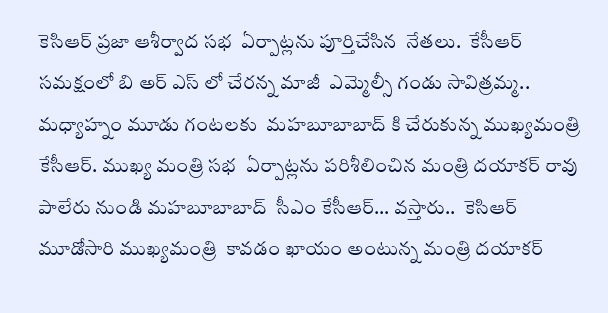కెసిఆర్ ప్రజా ఆశీర్వాద సభ  ఏర్పాట్లను పూర్తిచేసిన  నేతలు.  కేసీఆర్ సమక్షంలో బి అర్ ఎస్ లో చేరన్న మాజీ  ఎమ్మెల్సీ గండు సావిత్రమ్మ.. మధ్యాహ్నం మూడు గంటలకు  మహబూబాబాద్ కి చేరుకున్న ముఖ్యమంత్రి కేసీఆర్. ముఖ్య మంత్రి సభ  ఏర్పాట్లను పరిశీలించిన మంత్రి దయాకర్ రావు పాలేరు నుండి మహబూబాబాద్  సీఎం కేసీఆర్… వస్తారు..  కెసిఆర్ మూడోసారి ముఖ్యమంత్రి  కావడం ఖాయం అంటున్న మంత్రి దయాకర్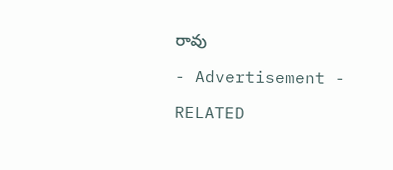రావు

- Advertisement -

RELATED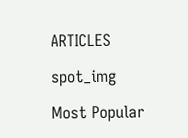ARTICLES

spot_img

Most Popular